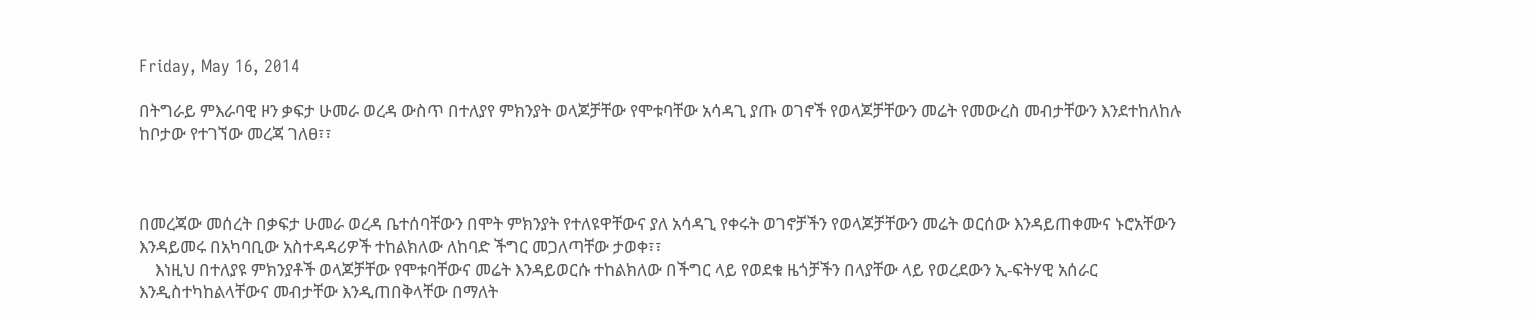Friday, May 16, 2014

በትግራይ ምእራባዊ ዞን ቃፍታ ሁመራ ወረዳ ውስጥ በተለያየ ምክንያት ወላጆቻቸው የሞቱባቸው አሳዳጊ ያጡ ወገኖች የወላጆቻቸውን መሬት የመውረስ መብታቸውን እንደተከለከሉ ከቦታው የተገኘው መረጃ ገለፀ፣፣



በመረጃው መሰረት በቃፍታ ሁመራ ወረዳ ቤተሰባቸውን በሞት ምክንያት የተለዩዋቸውና ያለ አሳዳጊ የቀሩት ወገኖቻችን የወላጆቻቸውን መሬት ወርሰው እንዳይጠቀሙና ኑሮአቸውን እንዳይመሩ በአካባቢው አስተዳዳሪዎች ተከልክለው ለከባድ ችግር መጋለጣቸው ታወቀ፣፣
    እነዚህ በተለያዩ ምክንያቶች ወላጆቻቸው የሞቱባቸውና መሬት እንዳይወርሱ ተከልክለው በችግር ላይ የወደቁ ዜጎቻችን በላያቸው ላይ የወረደውን ኢ-ፍትሃዊ አሰራር እንዲስተካከልላቸውና መብታቸው እንዲጠበቅላቸው በማለት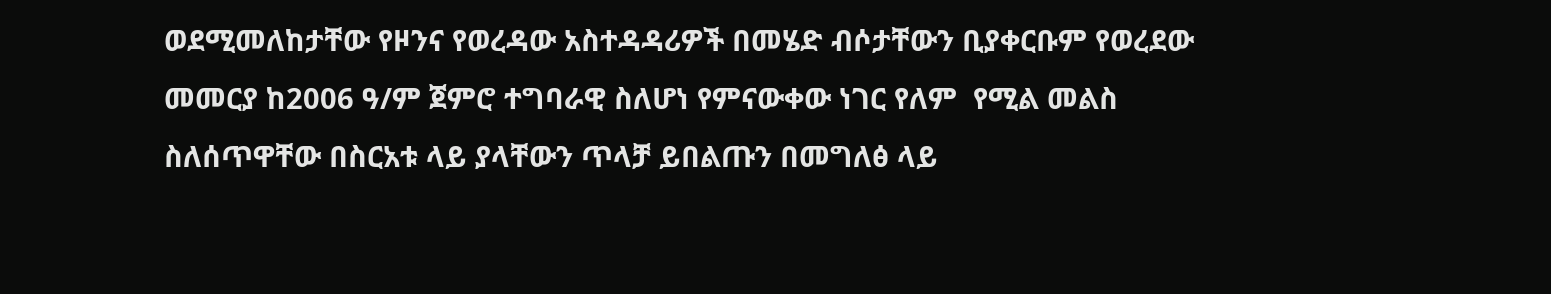ወደሚመለከታቸው የዞንና የወረዳው አስተዳዳሪዎች በመሄድ ብሶታቸውን ቢያቀርቡም የወረደው መመርያ ከ2006 ዓ/ም ጀምሮ ተግባራዊ ስለሆነ የምናውቀው ነገር የለም  የሚል መልስ ስለሰጥዋቸው በስርአቱ ላይ ያላቸውን ጥላቻ ይበልጡን በመግለፅ ላይ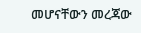መሆናቸውን መረጃው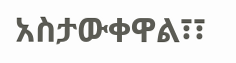አስታውቀዋል፣፣